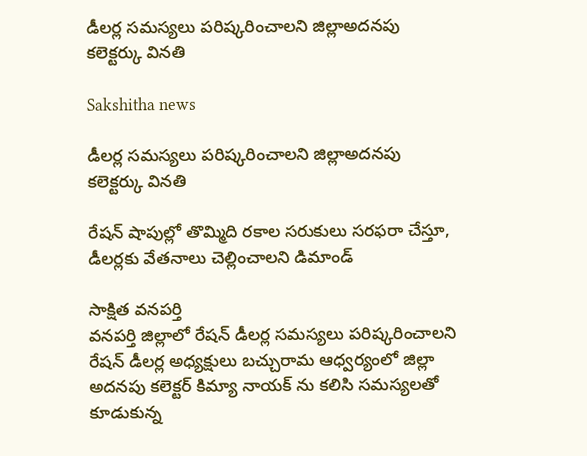డీలర్ల సమస్యలు పరిష్కరించాలని జిల్లాఅదనపు కలెక్టర్కు వినతి

Sakshitha news

డీలర్ల సమస్యలు పరిష్కరించాలని జిల్లాఅదనపు కలెక్టర్కు వినతి

రేషన్ షాపుల్లో తొమ్మిది రకాల సరుకులు సరఫరా చేస్తూ, డీలర్లకు వేతనాలు చెల్లించాలని డిమాండ్

సాక్షిత వనపర్తి
వనపర్తి జిల్లాలో రేషన్ డీలర్ల సమస్యలు పరిష్కరించాలని రేషన్ డీలర్ల అధ్యక్షులు బచ్చురామ ఆధ్వర్యంలో జిల్లా అదనపు కలెక్టర్ కిమ్యా నాయక్ ను కలిసి సమస్యలతో కూడుకున్న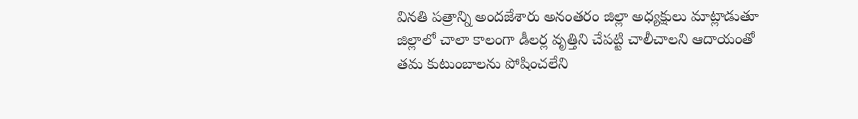వినతి పత్రాన్ని అందజేశారు అనంతరం జిల్లా అధ్యక్షులు మాట్లాడుతూ జిల్లాలో చాలా కాలంగా డీలర్ల వృత్తిని చేపట్టి చాలీచాలని ఆదాయంతో తమ కుటుంబాలను పోషించలేని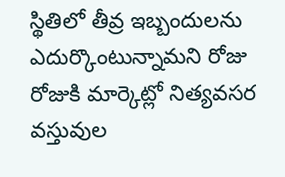స్థితిలో తీవ్ర ఇబ్బందులను ఎదుర్కొంటున్నామని రోజు రోజుకి మార్కెట్లో నిత్యవసర వస్తువుల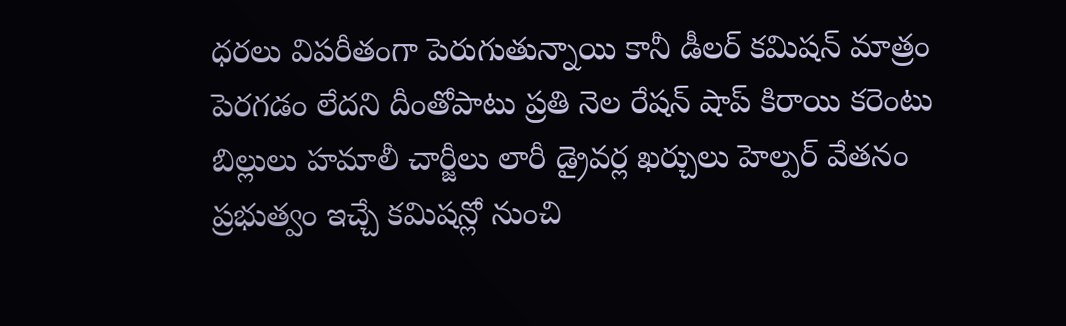ధరలు విపరీతంగా పెరుగుతున్నాయి కానీ డీలర్ కమిషన్ మాత్రం పెరగడం లేదని దీంతోపాటు ప్రతి నెల రేషన్ షాప్ కిరాయి కరెంటు బిల్లులు హమాలీ చార్జీలు లారీ డ్రైవర్ల ఖర్చులు హెల్పర్ వేతనం ప్రభుత్వం ఇచ్చే కమిషన్లో నుంచి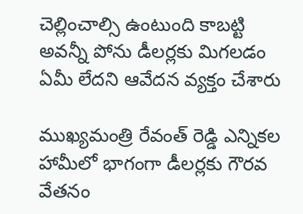చెల్లించాల్సి ఉంటుంది కాబట్టి అవన్నీ పోను డీలర్లకు మిగలడం ఏమీ లేదని ఆవేదన వ్యక్తం చేశారు

ముఖ్యమంత్రి రేవంత్ రెడ్డి ఎన్నికల హామీలో భాగంగా డీలర్లకు గౌరవ వేతనం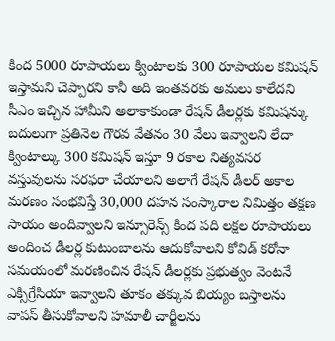కింద 5000 రూపాయలు క్వింటాలకు 300 రూపాయల కమిషన్ ఇస్తామని చెప్పారని కానీ అది ఇంతవరకు అమలు కాలేదని సీఎం ఇచ్చిన హామీని అలాకాకుండా రేషన్ డీలర్లకు కమిషన్కు బదులుగా ప్రతినెల గౌరవ వేతనం 30 వేలు ఇవ్వాలని లేదా క్వింటాల్కు 300 కమిషన్ ఇస్తూ 9 రకాల నిత్యవసర వస్తువులను సరఫరా చేయాలని అలాగే రేషన్ డీలర్ అకాల మరణం సంభవిస్తే 30,000 దహన సంస్కారాల నిమిత్తం తక్షణ సాయం అందివ్వాలని ఇన్సూరెన్స్ కింద పది లక్షల రూపాయలు అందించ డీలర్ల కుటుంబాలను ఆదుకోవాలని కోవిడ్ కరోనా సమయంలో మరణించిన రేషన్ డీలర్లకు ప్రభుత్వం వెంటనే ఎక్సిగ్రేసియా ఇవ్వాలని తూకం తక్కువ బియ్యం బస్తాలను వాపస్ తీసుకోవాలని హమాలీ చార్జీలను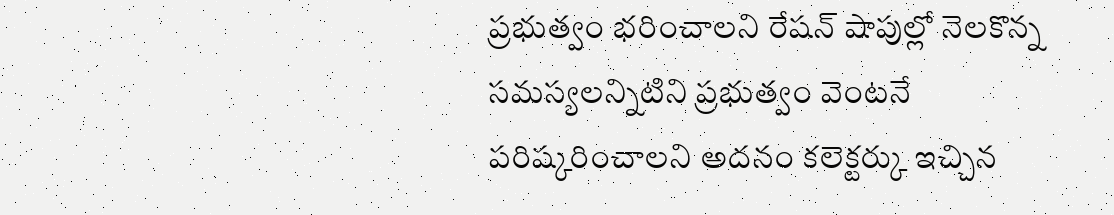ప్రభుత్వం భరించాలని రేషన్ షాపుల్లో నెలకొన్న సమస్యలన్నిటిని ప్రభుత్వం వెంటనే పరిష్కరించాలని అదనం కలెక్టర్కు ఇచ్చిన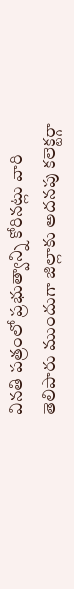వినతి పత్రంలో ప్రభుత్వాన్ని కోరినట్లు వారి తెలిపారు ముందుగా జిల్లాకు అదనపు కలెక్టర్గా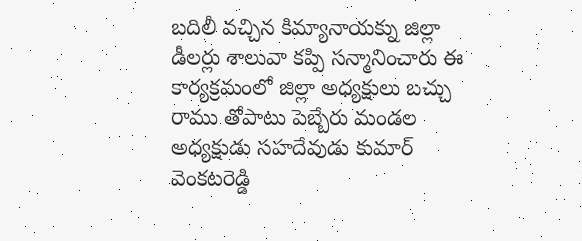బదిలీ వచ్చిన కిమ్యానాయక్ను జిల్లా డీలర్లు శాలువా కప్పి సన్మానించారు ఈ కార్యక్రమంలో జిల్లా అధ్యక్షులు బచ్చు రాము తోపాటు పెబ్బేరు మండల అధ్యక్షుడు సహదేవుడు కుమార్ వెంకటరెడ్డి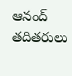ఆనంద్ తదితరులు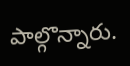పాల్గొన్నారు.